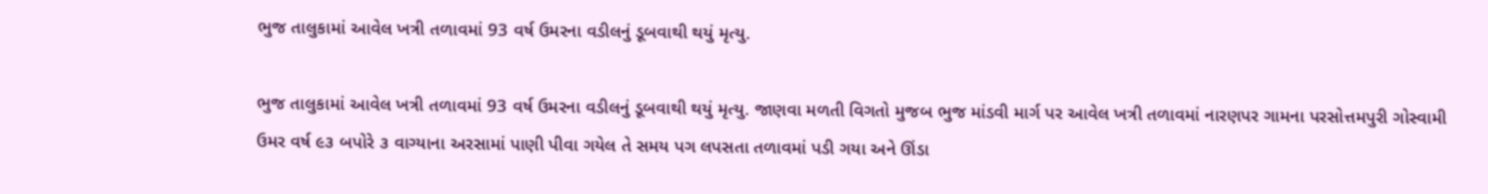ભુજ તાલુકામાં આવેલ ખત્રી તળાવમાં 93 વર્ષ ઉમરના વડીલનું ડૂબવાથી થયું મૃત્યુ.

ભુજ તાલુકામાં આવેલ ખત્રી તળાવમાં 93 વર્ષ ઉમરના વડીલનું ડૂબવાથી થયું મૃત્યુ. જાણવા મળતી વિગતો મુજબ ભુજ માંડવી માર્ગ પર આવેલ ખત્રી તળાવમાં નારણપર ગામના પરસોત્તમપુરી ગોસ્વામી ઉમર વર્ષ ૯૩ બપોરે ૩ વાગ્યાના અરસામાં પાણી પીવા ગયેલ તે સમય પગ લપસતા તળાવમાં પડી ગયા અને ઊંડા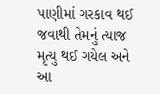પાણીમાં ગરકાવ થઈ જવાથી તેમનું ત્યાજ મૃત્યુ થઈ ગયેલ અને આ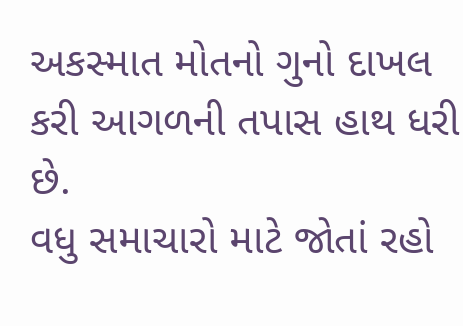અકસ્માત મોતનો ગુનો દાખલ કરી આગળની તપાસ હાથ ધરી છે.
વધુ સમાચારો માટે જોતાં રહો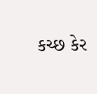કચ્છ કેર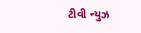ટીવી ન્યુઝ